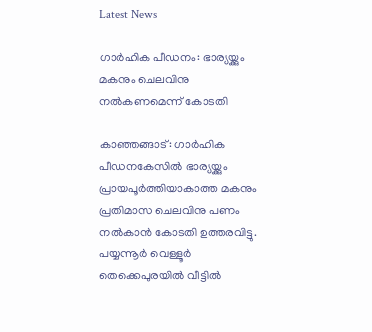Latest News

ഗാര്‍ഹിക പീഡനം: ഭാര്യയ്ക്കും മകനും ചെലവിനു നല്‍കണമെന്ന് കോടതി

കാഞ്ഞങ്ങാട്: ഗാര്‍ഹിക പീഡനകേസില്‍ ഭാര്യയ്ക്കും പ്രായപൂര്‍ത്തിയാകാത്ത മകനും പ്രതിമാസ ചെലവിനു പണം നല്‍കാന്‍ കോടതി ഉത്തരവിട്ടു. പയ്യന്നൂര്‍ വെള്ളൂര്‍ തെക്കെപുരയില്‍ വീട്ടില്‍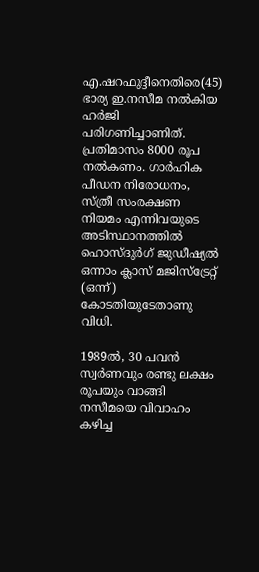എ.ഷറഫുദ്ദീനെതിരെ(45) ഭാര്യ ഇ.നസീമ നല്‍കിയ ഹര്‍ജി പരിഗണിച്ചാണിത്. പ്രതിമാസം 8000 രൂപ നല്‍കണം. ഗാര്‍ഹിക പീഡന നിരോധനം, സ്ത്രീ സംരക്ഷണ നിയമം എന്നിവയുടെ അടിസ്ഥാനത്തില്‍ ഹൊസ്ദുര്‍ഗ് ജുഡീഷ്യല്‍ ഒന്നാം ക്ലാസ് മജിസ്‌ട്രേറ്റ് (ഒന്ന്) കോടതിയുടേതാണു വിധി.

1989ല്‍, 30 പവന്‍ സ്വര്‍ണവും രണ്ടു ലക്ഷം രൂപയും വാങ്ങി നസീമയെ വിവാഹം കഴിച്ച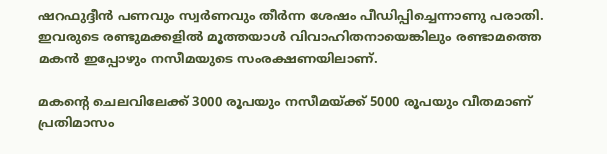ഷറഫുദ്ദീന്‍ പണവും സ്വര്‍ണവും തീര്‍ന്ന ശേഷം പീഡിപ്പിച്ചെന്നാണു പരാതി. ഇവരുടെ രണ്ടുമക്കളില്‍ മൂത്തയാള്‍ വിവാഹിതനായെങ്കിലും രണ്ടാമത്തെ മകന്‍ ഇപ്പോഴും നസീമയുടെ സംരക്ഷണയിലാണ്.

മകന്റെ ചെലവിലേക്ക് 3000 രൂപയും നസീമയ്ക്ക് 5000 രൂപയും വീതമാണ് പ്രതിമാസം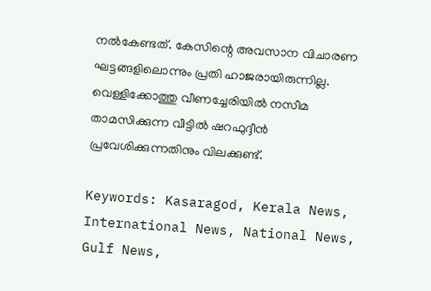നല്‍കേണ്ടത്. കേസിന്റെ അവസാന വിചാരണ ഘട്ടങ്ങളിലൊന്നും പ്രതി ഹാജരായിരുന്നില്ല. വെള്ളിക്കോത്തു വീണച്ചേരിയില്‍ നസീമ താമസിക്കുന്ന വീട്ടില്‍ ഷറഫുദ്ദീന്‍ പ്രവേശിക്കുന്നതിനും വിലക്കുണ്ട്.

Keywords: Kasaragod, Kerala News, International News, National News, Gulf News,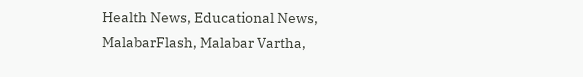Health News, Educational News, MalabarFlash, Malabar Vartha,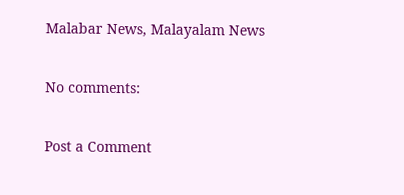Malabar News, Malayalam News

No comments:

Post a Comment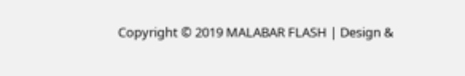Copyright © 2019 MALABAR FLASH | Design &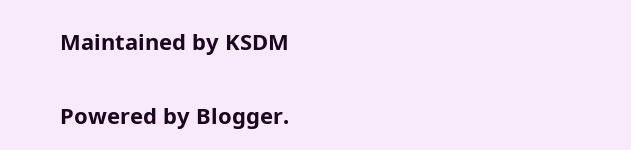Maintained by KSDM

Powered by Blogger.